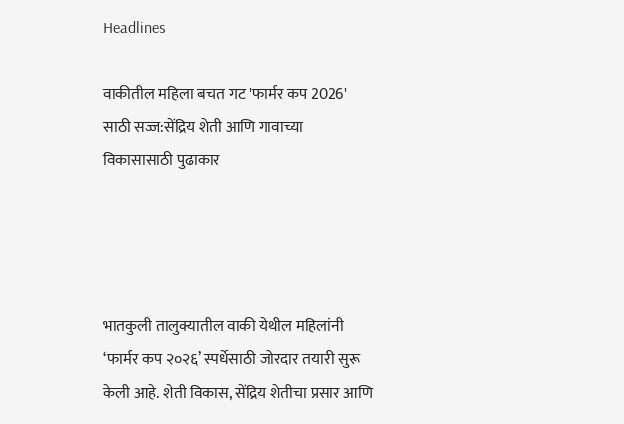Headlines

वाकीतील महिला बचत गट 'फार्मर कप 2026' साठी सज्ज:सेंद्रिय शेती आणि गावाच्या विकासासाठी पुढाकार




भातकुली तालुक्यातील वाकी येथील महिलांनी ‘फार्मर कप २०२६’ स्पर्धेसाठी जोरदार तयारी सुरू केली आहे. शेती विकास, सेंद्रिय शेतीचा प्रसार आणि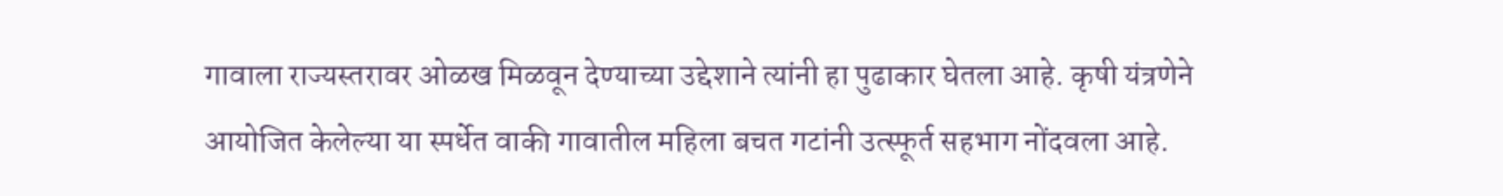गावाला राज्यस्तरावर ओळख मिळवून देण्याच्या उद्देशाने त्यांनी हा पुढाकार घेतला आहे. कृषी यंत्रणेने आयोजित केलेल्या या स्पर्धेत वाकी गावातील महिला बचत गटांनी उत्स्फूर्त सहभाग नोंदवला आहे.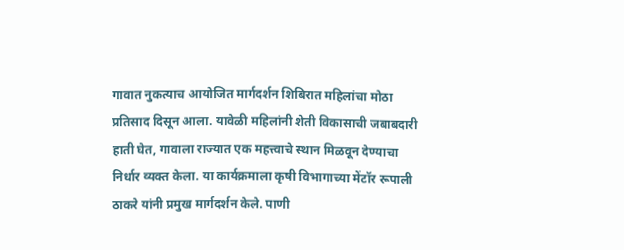गावात नुकत्याच आयोजित मार्गदर्शन शिबिरात महिलांचा मोठा प्रतिसाद दिसून आला. यावेळी महिलांनी शेती विकासाची जबाबदारी हाती घेत, गावाला राज्यात एक महत्त्वाचे स्थान मिळवून देण्याचा निर्धार व्यक्त केला. या कार्यक्रमाला कृषी विभागाच्या मेंटॉर रूपाली ठाकरे यांनी प्रमुख मार्गदर्शन केले. पाणी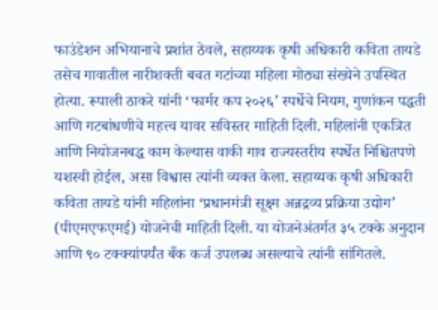फाउंडेशन अभियानाचे प्रशांत ठेवले, सहाय्यक कृषी अधिकारी कविता तायडे तसेच गावातील नारीशक्ती बचत गटांच्या महिला मोठ्या संख्येने उपस्थित होत्या. रूपाली ठाकरे यांनी ‘फार्मर कप २०२६’ स्पर्धेचे नियम, गुणांकन पद्धती आणि गटबांधणीचे महत्त्व यावर सविस्तर माहिती दिली. महिलांनी एकत्रित आणि नियोजनबद्ध काम केल्यास वाकी गाव राज्यस्तरीय स्पर्धेत निश्चितपणे यशस्वी होईल, असा विश्वास त्यांनी व्यक्त केला. सहाय्यक कृषी अधिकारी कविता तायडे यांनी महिलांना ‘प्रधानमंत्री सूक्ष्म अन्नद्रव्य प्रक्रिया उद्योग’ (पीएमएफएमई) योजनेची माहिती दिली. या योजनेअंतर्गत ३५ टक्के अनुदान आणि ९० टक्क्यांपर्यंत बँक कर्ज उपलब्ध असल्याचे त्यांनी सांगितले.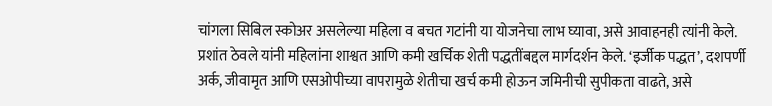चांगला सिबिल स्कोअर असलेल्या महिला व बचत गटांनी या योजनेचा लाभ घ्यावा, असे आवाहनही त्यांनी केले. प्रशांत ठेवले यांनी महिलांना शाश्वत आणि कमी खर्चिक शेती पद्धतींबद्दल मार्गदर्शन केले. ‘इर्जीक पद्धत’, दशपर्णी अर्क, जीवामृत आणि एसओपीच्या वापरामुळे शेतीचा खर्च कमी होऊन जमिनीची सुपीकता वाढते, असे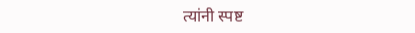त्यांनी स्पष्ट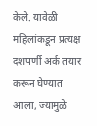केले. यावेळी महिलांकडून प्रत्यक्ष दशपर्णी अर्क तयार करून घेण्यात आला, ज्यामुळे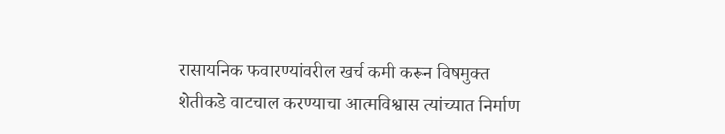रासायनिक फवारण्यांवरील खर्च कमी करून विषमुक्त शेतीकडे वाटचाल करण्याचा आत्मविश्वास त्यांच्यात निर्माण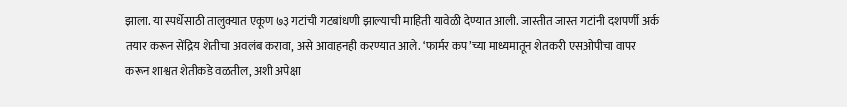झाला. या स्पर्धेसाठी तालुक्यात एकूण ७३ गटांची गटबांधणी झाल्याची माहिती यावेळी देण्यात आली. जास्तीत जास्त गटांनी दशपर्णी अर्क तयार करून सेंद्रिय शेतीचा अवलंब करावा, असे आवाहनही करण्यात आले. ‘फार्मर कप’च्या माध्यमातून शेतकरी एसओपीचा वापर करून शाश्वत शेतीकडे वळतील, अशी अपेक्षा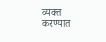व्यक्त करण्यात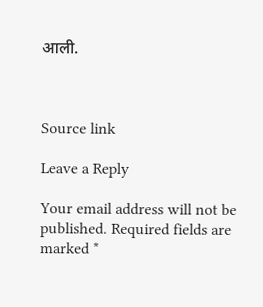आली.



Source link

Leave a Reply

Your email address will not be published. Required fields are marked *